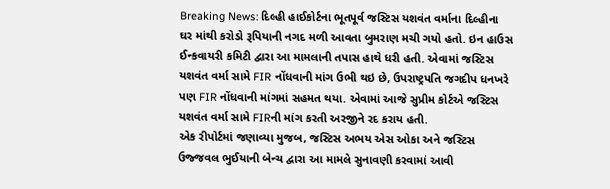Breaking News: દિલ્હી હાઈકોર્ટના ભૂતપૂર્વ જસ્ટિસ યશવંત વર્માના દિલ્હીના ઘર માંથી કરોડો રૂપિયાની નગદ મળી આવતા બુમરાણ મચી ગયો હતો. ઇન હાઉસ ઈન્કવાયરી કમિટી દ્વારા આ મામલાની તપાસ હાથે ધરી હતી. એવામાં જસ્ટિસ યશવંત વર્મા સામે FIR નોંધવાની માંગ ઉભી થઇ છે, ઉપરાષ્ટ્રપતિ જગદીપ ધનખરે પણ FIR નોંધવાની માંગમાં સહમત થયા. એવામાં આજે સુપ્રીમ કોર્ટએ જસ્ટિસ યશવંત વર્મા સામે FIRની માંગ કરતી અરજીને રદ કરાય હતી.
એક રીપોર્ટમાં જણાવ્યા મુજબ, જસ્ટિસ અભય એસ ઓકા અને જસ્ટિસ ઉજ્જવલ ભુઈયાની બેન્ચ દ્વારા આ મામલે સુનાવણી કરવામાં આવી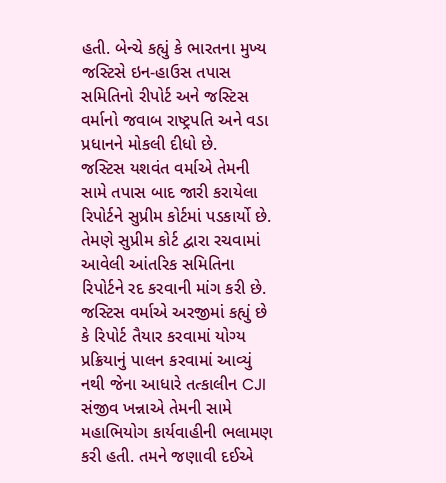હતી. બેન્ચે કહ્યું કે ભારતના મુખ્ય જસ્ટિસે ઇન-હાઉસ તપાસ સમિતિનો રીપોર્ટ અને જસ્ટિસ વર્માનો જવાબ રાષ્ટ્રપતિ અને વડા પ્રધાનને મોકલી દીધો છે.
જસ્ટિસ યશવંત વર્માએ તેમની સામે તપાસ બાદ જારી કરાયેલા રિપોર્ટને સુપ્રીમ કોર્ટમાં પડકાર્યો છે. તેમણે સુપ્રીમ કોર્ટ દ્વારા રચવામાં આવેલી આંતરિક સમિતિના રિપોર્ટને રદ કરવાની માંગ કરી છે.
જસ્ટિસ વર્માએ અરજીમાં કહ્યું છે કે રિપોર્ટ તૈયાર કરવામાં યોગ્ય પ્રક્રિયાનું પાલન કરવામાં આવ્યું નથી જેના આધારે તત્કાલીન CJI સંજીવ ખન્નાએ તેમની સામે મહાભિયોગ કાર્યવાહીની ભલામણ કરી હતી. તમને જણાવી દઈએ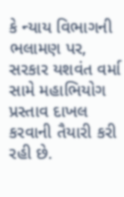કે ન્યાય વિભાગની ભલામણ પર, સરકાર યશવંત વર્મા સામે મહાભિયોગ પ્રસ્તાવ દાખલ કરવાની તૈયારી કરી રહી છે.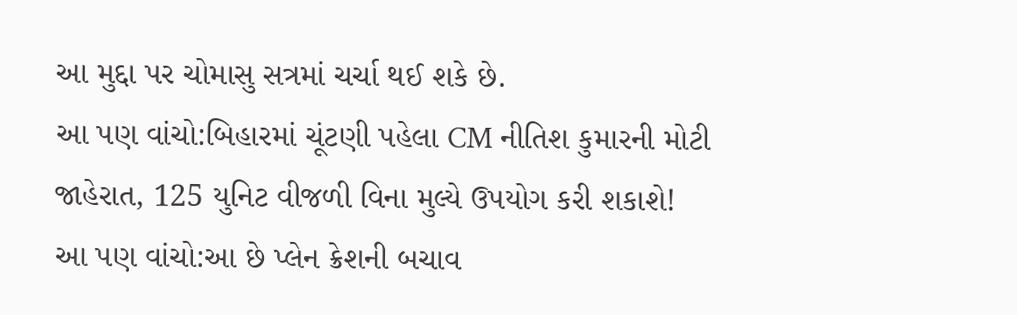આ મુદ્દા પર ચોમાસુ સત્રમાં ચર્ચા થઈ શકે છે.
આ પણ વાંચો:બિહારમાં ચૂંટણી પહેલા CM નીતિશ કુમારની મોટી જાહેરાત, 125 યુનિટ વીજળી વિના મુલ્યે ઉપયોગ કરી શકાશે!
આ પણ વાંચો:આ છે પ્લેન ક્રેશની બચાવ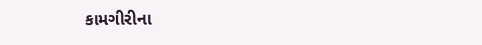કામગીરીના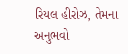રિયલ હીરોઝ, તેમના અનુભવો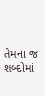તેમના જ શબ્દોમાં